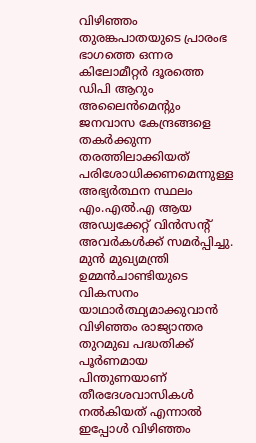വിഴിഞ്ഞം തുരങ്കപാതയുടെ പ്രാരംഭ ഭാഗത്തെ ഒന്നര കിലോമീറ്റർ ദൂരത്തെ ഡിപി ആറും അലൈൻമെന്റും ജനവാസ കേന്ദ്രങ്ങളെ തകർക്കുന്ന തരത്തിലാക്കിയത് പരിശോധിക്കണമെന്നുള്ള അഭ്യർത്ഥന സ്ഥലം എം.എൽ.എ ആയ അഡ്വക്കേറ്റ് വിൻസന്റ് അവർകൾക്ക് സമർപ്പിച്ചു.
മുൻ മുഖ്യമന്ത്രി ഉമ്മൻചാണ്ടിയുടെ വികസനം യാഥാർത്ഥ്യമാക്കുവാൻ വിഴിഞ്ഞം രാജ്യാന്തര തുറമുഖ പദ്ധതിക്ക് പൂർണമായ പിന്തുണയാണ് തീരദേശവാസികൾ നൽകിയത് എന്നാൽ ഇപ്പോൾ വിഴിഞ്ഞം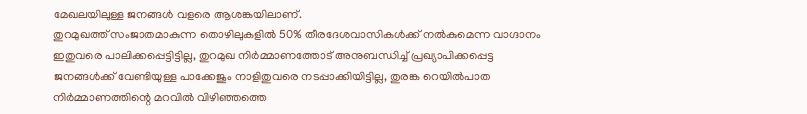മേഖലയിലുള്ള ജനങ്ങൾ വളരെ ആശങ്കയിലാണ്.
തുറമുഖത്ത് സംജാതമാകുന്ന തൊഴിലുകളിൽ 50% തീരദേശവാസികൾക്ക് നൽകുമെന്ന വാഗ്ദാനം ഇതുവരെ പാലിക്കപ്പെട്ടിട്ടില്ല, തുറമുഖ നിർമ്മാണത്തോട് അനുബന്ധിച്ച് പ്രഖ്യാപിക്കപ്പെട്ട ജനങ്ങൾക്ക് വേണ്ടിയുള്ള പാക്കേജും നാളിതുവരെ നടപ്പാക്കിയിട്ടില്ല, തുരങ്ക റെയിൽപാത നിർമ്മാണത്തിന്റെ മറവിൽ വിഴിഞ്ഞത്തെ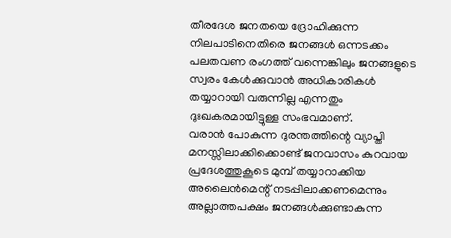തീരദേശ ജനതയെ ദ്രോഹിക്കുന്ന നിലപാടിനെതിരെ ജനങ്ങൾ ഒന്നടക്കം പലതവണ രംഗത്ത് വന്നെങ്കിലും ജനങ്ങളുടെ സ്വരം കേൾക്കുവാൻ അധികാരികൾ തയ്യാറായി വരുന്നില്ല എന്നതും ദുഃഖകരമായിട്ടുള്ള സംഭവമാണ്.
വരാൻ പോകുന്ന ദുരന്തത്തിന്റെ വ്യാപ്തി മനസ്സിലാക്കിക്കൊണ്ട് ജനവാസം കുറവായ പ്രദേശത്തുകൂടെ മുമ്പ് തയ്യാറാക്കിയ അലൈൻമെന്റ് നടപ്പിലാക്കണമെന്നും അല്ലാത്തപക്ഷം ജനങ്ങൾക്കുണ്ടാകുന്ന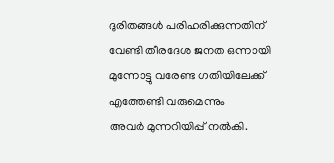ദുരിതങ്ങൾ പരിഹരിക്കുന്നതിന് വേണ്ടി തീരദേശ ജനത ഒന്നായി മുന്നോട്ടു വരേണ്ട ഗതിയിലേക്ക് എത്തേണ്ടി വരുമെന്നും
അവർ മുന്നറിയിപ്പ് നൽകി.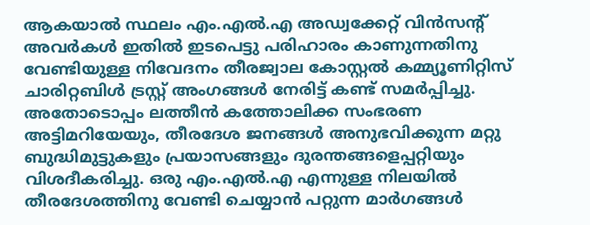ആകയാൽ സ്ഥലം എം.എൽ.എ അഡ്വക്കേറ്റ് വിൻസന്റ് അവർകൾ ഇതിൽ ഇടപെട്ടു പരിഹാരം കാണുന്നതിനു വേണ്ടിയുള്ള നിവേദനം തീരജ്വാല കോസ്റ്റൽ കമ്മ്യൂണിറ്റിസ് ചാരിറ്റബിൾ ട്രസ്റ്റ് അംഗങ്ങൾ നേരിട്ട് കണ്ട് സമർപ്പിച്ചു. അതോടൊപ്പം ലത്തീൻ കത്തോലിക്ക സംഭരണ അട്ടിമറിയേയും, തീരദേശ ജനങ്ങൾ അനുഭവിക്കുന്ന മറ്റു ബുദ്ധിമുട്ടുകളും പ്രയാസങ്ങളും ദുരന്തങ്ങളെപ്പറ്റിയും വിശദീകരിച്ചു. ഒരു എം.എൽ.എ എന്നുള്ള നിലയിൽ തീരദേശത്തിനു വേണ്ടി ചെയ്യാൻ പറ്റുന്ന മാർഗങ്ങൾ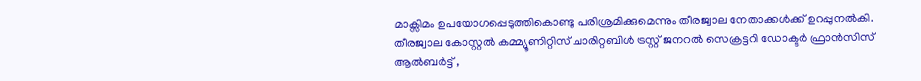മാക്സിമം ഉപയോഗപ്പെടുത്തികൊണ്ടു പരിശ്രമിക്കുമെന്നും തീരജ്വാല നേതാക്കൾക്ക് ഉറപ്പുനൽകി.
തീരജ്വാല കോസ്റ്റൽ കമ്മ്യൂണിറ്റിസ് ചാരിറ്റബിൾ ട്രസ്റ്റ് ജനറൽ സെക്രട്ടറി ഡോക്ടർ ഫ്രാൻസിസ് ആൽബർട്ട് ,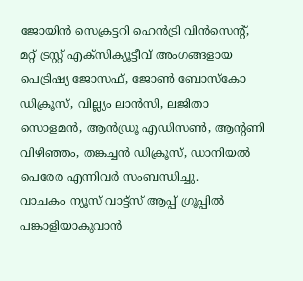ജോയിൻ സെക്രട്ടറി ഹെൻട്രി വിൻസെന്റ്, മറ്റ് ട്രസ്റ്റ് എക്സിക്യൂട്ടീവ് അംഗങ്ങളായ പെട്രിഷ്യ ജോസഫ്, ജോൺ ബോസ്കോ ഡിക്രൂസ്, വില്ല്യം ലാൻസി, ലജിതാ സൊളമൻ, ആൻഡ്രൂ എഡിസൺ, ആന്റണി വിഴിഞ്ഞം, തങ്കച്ചൻ ഡിക്രൂസ്, ഡാനിയൽ പെരേര എന്നിവർ സംബന്ധിച്ചു.
വാചകം ന്യൂസ് വാട്ട്സ് ആപ്പ് ഗ്രൂപ്പിൽ പങ്കാളിയാകുവാൻ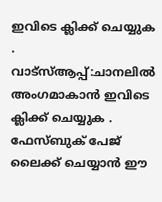ഇവിടെ ക്ലിക്ക് ചെയ്യുക
.
വാട്സ്ആപ്പ്:ചാനലിൽ അംഗമാകാൻ ഇവിടെ ക്ലിക്ക് ചെയ്യുക .
ഫേസ്ബുക് പേജ് ലൈക്ക് ചെയ്യാൻ ഈ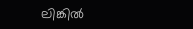ലിങ്കിൽ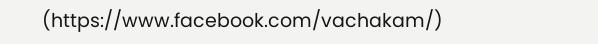(https://www.facebook.com/vachakam/)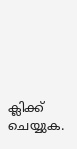ക്ലിക്ക് ചെയ്യുക.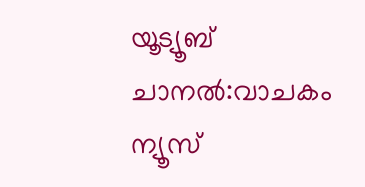യൂട്യൂബ് ചാനൽ:വാചകം ന്യൂസ്